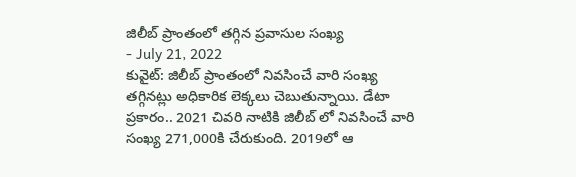జిలీబ్ ప్రాంతంలో తగ్గిన ప్రవాసుల సంఖ్య
- July 21, 2022
కువైట్: జిలీబ్ ప్రాంతంలో నివసించే వారి సంఖ్య తగ్గినట్లు అధికారిక లెక్కలు చెబుతున్నాయి. డేటా ప్రకారం.. 2021 చివరి నాటికి జిలీబ్ లో నివసించే వారి సంఖ్య 271,000కి చేరుకుంది. 2019లో ఆ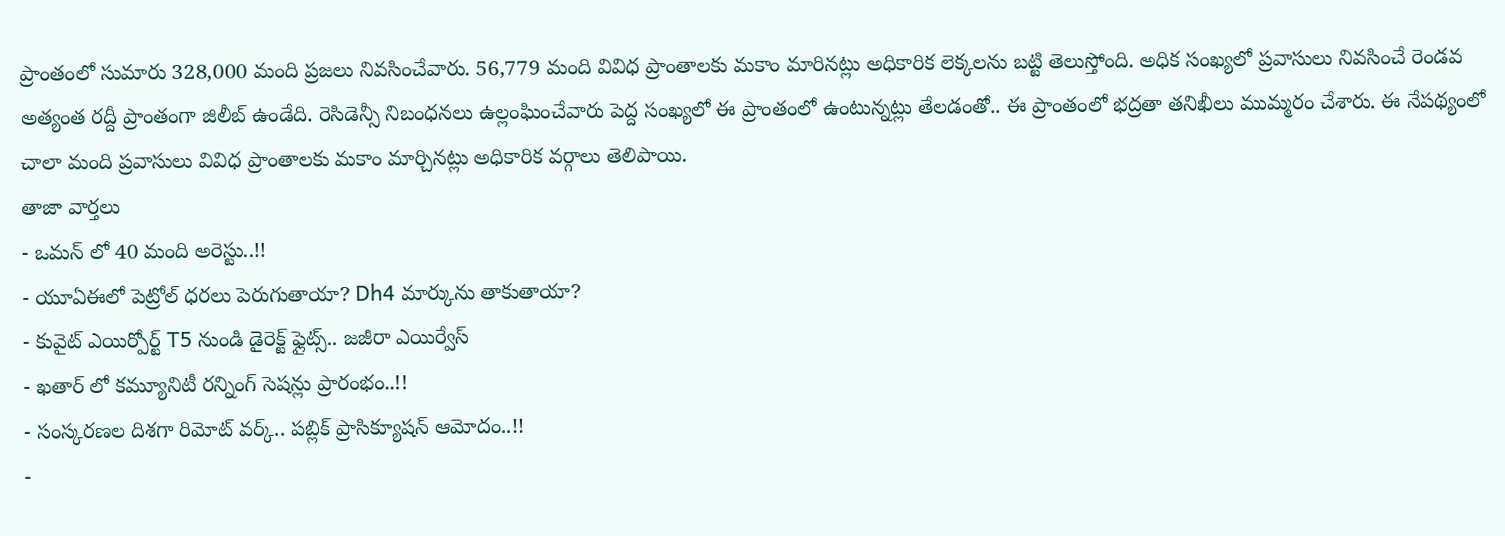ప్రాంతంలో సుమారు 328,000 మంది ప్రజలు నివసించేవారు. 56,779 మంది వివిధ ప్రాంతాలకు మకాం మారినట్లు అధికారిక లెక్కలను బట్టి తెలుస్తోంది. అధిక సంఖ్యలో ప్రవాసులు నివసించే రెండవ అత్యంత రద్దీ ప్రాంతంగా జిలీబ్ ఉండేది. రెసిడెన్సీ నిబంధనలు ఉల్లంఘించేవారు పెద్ద సంఖ్యలో ఈ ప్రాంతంలో ఉంటున్నట్లు తేలడంతో.. ఈ ప్రాంతంలో భద్రతా తనిఖీలు ముమ్మరం చేశారు. ఈ నేపథ్యంలో చాలా మంది ప్రవాసులు వివిధ ప్రాంతాలకు మకాం మార్చినట్లు అధికారిక వర్గాలు తెలిపాయి.
తాజా వార్తలు
- ఒమన్ లో 40 మంది అరెస్టు..!!
- యూఏఈలో పెట్రోల్ ధరలు పెరుగుతాయా? Dh4 మార్కును తాకుతాయా?
- కువైట్ ఎయిర్పోర్ట్ T5 నుండి డైరెక్ట్ ఫ్లైట్స్.. జజీరా ఎయిర్వేస్
- ఖతార్ లో కమ్యూనిటీ రన్నింగ్ సెషన్లు ప్రారంభం..!!
- సంస్కరణల దిశగా రిమోట్ వర్క్.. పబ్లిక్ ప్రాసిక్యూషన్ ఆమోదం..!!
-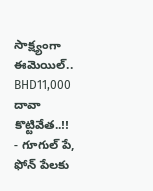సాక్ష్యంగా ఈమెయిల్.. BHD11,000 దావా కొట్టివేత..!!
- గూగుల్ పే, ఫోన్ పేలకు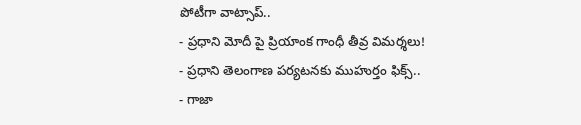పోటీగా వాట్సాప్..
- ప్రధాని మోదీ పై ప్రియాంక గాంధీ తీవ్ర విమర్శలు!
- ప్రధాని తెలంగాణ పర్యటనకు ముహుర్తం ఫిక్స్..
- గాజా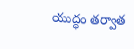యుద్ధం తర్వాత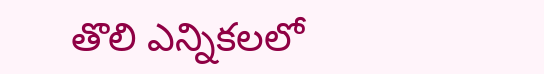తొలి ఎన్నికలలో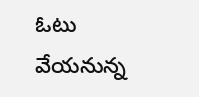ఓటు వేయనున్న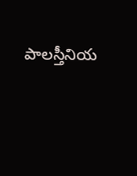పాలస్తీనియ